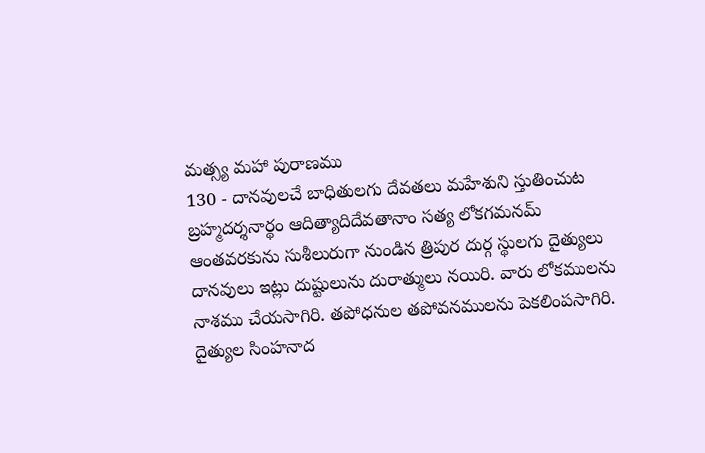మత్స్య మహా పురాణము
130 - దానవులచే బాధితులగు దేవతలు మహేశుని స్తుతించుట
బ్రహ్మదర్శనార్థం ఆదిత్యాదిదేవతానాం సత్య లోకగమనమ్
ఆంతవరకును సుశీలురుగా నుండిన త్రిపుర దుర్గ స్థులగు దైత్యులు దానవులు ఇట్లు దుష్టులును దురాత్ములు నయిరి. వారు లోకములను నాశము చేయసాగిరి. తపోధనుల తపోవనములను పెకలింపసాగిరి. దైత్యుల సింహనాద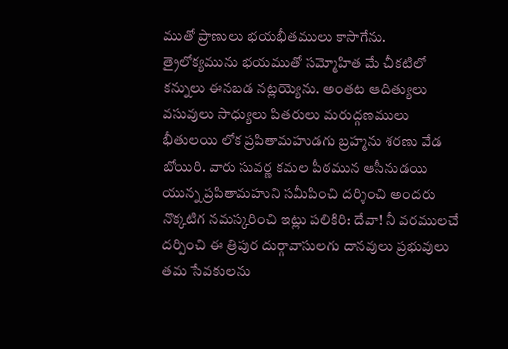ముతో ప్రాణులు భయభీతములు కాసాగేను. త్రైలోక్యమును భయముతో సమ్మోహిత మే చీకటిలో కన్నులు ఈనబడ నట్లయ్యెను. అంతట ఆదిత్యులు వసువులు సాధ్యులు పితరులు మరుద్గణములు భీతులయి లోక ప్రపితామహుడగు బ్రహ్మను శరణు వేడ బోయిరి. వారు సువర్ణ కమల పీఠమున ఆసీనుడయి యున్న ప్రపితామహుని సమీపించి దర్శించి అందరు నొక్కటిగ నమస్కరించి ఇట్లు పలికిరి: దేవా! నీ వరములచే దర్పించి ఈ త్రిపుర దుర్గావాసులగు దానవులు ప్రభువులు తమ సేవకులను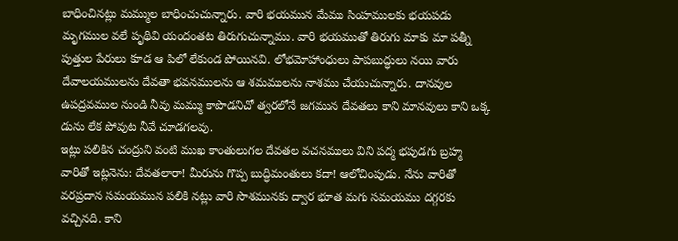బాధించినట్లు మమ్ముల బాధించుచున్నారు. వారి భయమున మేము సింహములకు భయపడు మృగముల వలే పృథివి యందంతట తిరుగుచున్నాము. వారి భయముతో తిరుగు మాకు మా పత్నీ పుత్తుల పేరులు కూడ ఆ పిలో లేకుండ పోయినవి. లోభమోహాంధులు పాపబుద్ధులు నయి వారు దేవాలయములను దేవతా భవనములను ఆ శమములను నాశము చేయుచున్నారు. దానవుల ఉపద్రవముల నుండి నీవు మమ్ము కాపొడనిచో త్వరలోనే జగమున దేవతలు కాని మానవులు కాని ఒక్క డును లేక పోవుట నీవే చూడగలవు.
ఇట్లు పలికిన చంద్రుని వంటి ముఖ కాంతులుగల దేవతల వచనములు విని పద్మ భపుడగు బ్రహ్మ వారితో ఇట్లనెను: దేవతలారా! మీరును గొప్ప బుద్ధిమంతులు కదా! ఆలోచింపుడు. నేను వారితో వరప్రదాన సమయమున పలికి నట్లు వారి సొశమునకు ద్వార భూత మగు సమయము దగ్గరకు వచ్చినది. కాని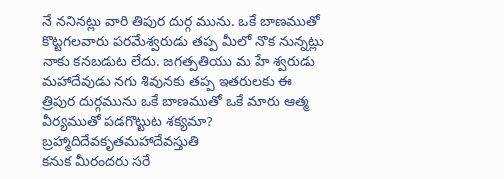నే ననినట్లు వారి తిపుర దుర్గ మును. ఒకే బాణముతో కొట్టగలవారు పరమేశ్వరుడు తప్ప మీలో నొక నున్నట్లు నాకు కనబడుట లేదు. జగత్పతియు మ హే శ్వరుడు మహాదేవుడు నగు శివునకు తప్ప ఇతరులకు ఈ త్రిపుర దుర్గమును ఒకే బాణముతో ఒకే మారు ఆత్మ వీర్యముతో పడగొట్టుట శక్యమా?
బ్రహ్మాదిదేవకృతమహాదేవస్తుతి
కనుక మీరందరు సరే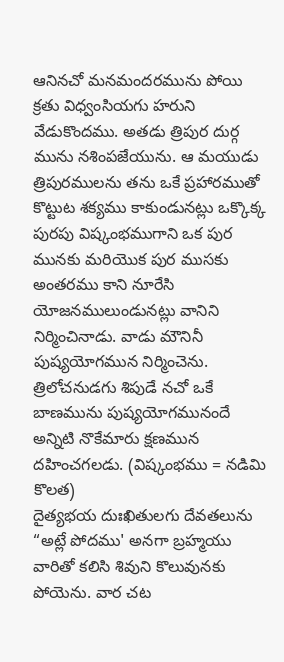ఆనినచో మనమందరమును పోయి క్రతు విధ్వంసియగు హరుని వేడుకొందము. అతడు త్రిపుర దుర్గ మును నశింపజేయును. ఆ మయుడు త్రిపురములను తను ఒకే ప్రహారముతో కొట్టుట శక్యము కాకుండునట్లు ఒక్కొక్క పురపు విష్కంభముగాని ఒక పుర మునకు మరియొక పుర ముసకు అంతరము కాని నూరేసి యోజనములుండునట్లు వానిని నిర్మించినాడు. వాడు మౌనినీ పుష్యయోగమున నిర్మించెను. త్రిలోచనుడగు శిపుడే నచో ఒకే బాణమును పుష్యయోగమునందే అన్నిటి నొకేమారు క్షణమున దహించగలడు. (విష్కంభము = నడిమి కొలత)
దైత్యభయ దుఃఖితులగు దేవతలును “అట్లే పోదము' అనగా బ్రహ్మయు వారితో కలిసి శివుని కొలువునకు పోయెను. వార చట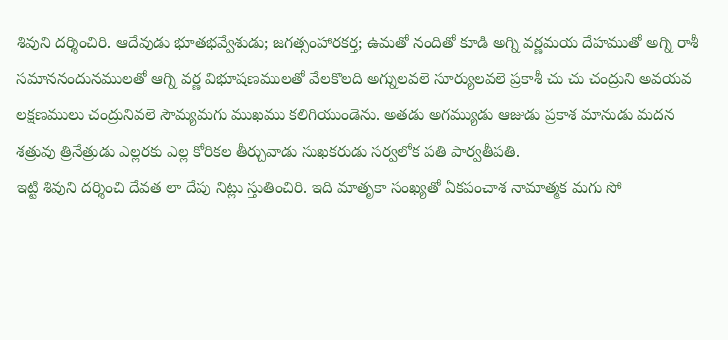శివుని దర్శించిరి. ఆదేవుడు భూతభవ్వేశుడు; జగత్సంహారకర్త; ఉమతో నందితో కూడి అగ్ని వర్ణమయ దేహముతో అగ్ని రాశీ సమాననందునములతో ఆగ్ని వర్ణ విభూషణములతో వేలకొలది అగ్నులవలె సూర్యులవలె ప్రకాశీ చు చు చంద్రుని అవయవ లక్షణములు చంద్రునివలె సౌమ్యమగు ముఖము కలిగియుండెను. అతడు అగమ్యుడు ఆజుడు ప్రకాశ మానుడు మదన శత్రువు త్రినేత్రుడు ఎల్లరకు ఎల్ల కోరికల తీర్చువాడు సుఖకరుడు సర్వలోక పతి పార్వతీపతి.
ఇట్టి శివుని దర్శించి దేవత లా దేపు నిట్లు స్తుతించిరి. ఇది మాతృకా సంఖ్యతో ఏకపంచాశ నామాత్మక మగు సో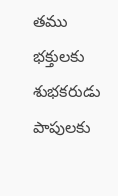తము భక్తులకు శుభకరుడు పాపులకు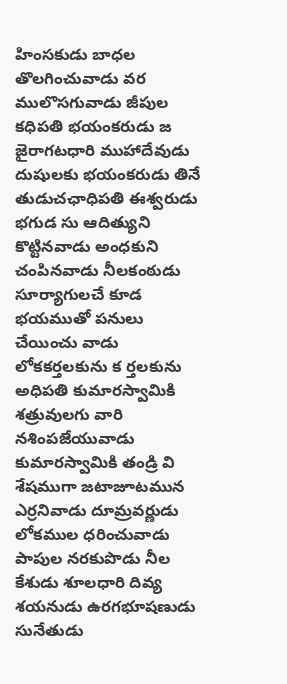హింసకుడు బాధల తొలగించువాడు వర ములొసగువాడు జీపుల కధిపతి భయంకరుడు జ జైరాగటధారి ముహాదేవుడు దుషులకు భయంకరుడు తినే తుడుచఛాధిపతి ఈశ్వరుడు భగుడ సు ఆదిత్యుని కొట్టినవాడు అంధకుని చంపినవాడు నీలకంఠుడు సూర్యాగులచే కూడ భయముతో పనులు చేయించు వాడు లోకకర్తలకును క ర్తలకును అధిపతి కుమారస్వామికి శత్రువులగు వారి నశింపజేయువాడు కుమారస్వామికి తండ్రి వి శేషముగా జటాజూటమున ఎర్రనివాడు దూమ్రవర్ణుడు లోకముల ధరించువాడు పాపుల నరకుపొడు నీల కేశుడు శూలధారి దివ్య శయనుడు ఉరగభూషణుడు సునేతుడు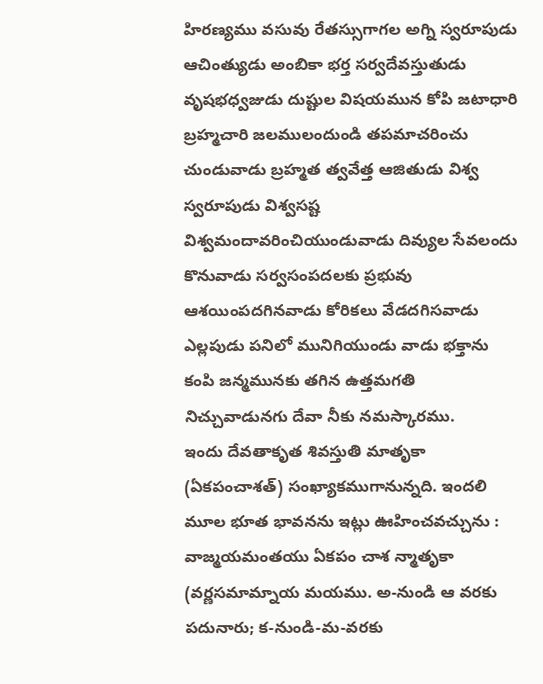హిరణ్యము వసువు రేతస్సుగాగల అగ్ని స్వరూపుడు ఆచింత్యుడు అంబికా భర్త సర్వదేవస్తుతుడు వృషభధ్వజుడు దుష్టుల విషయమున కోపి జటాధారి బ్రహ్మచారి జలములందుండి తపమాచరించు చుండువాడు బ్రహ్మత త్వవేత్త ఆజితుడు విశ్వ స్వరూపుడు విశ్వసష్ట విశ్వమందావరించియుండువాడు దివ్యుల సేవలందు కొనువాడు సర్వసంపదలకు ప్రభువు ఆశయింపదగినవాడు కోరికలు వేడదగిసవాడు ఎల్లపుడు పనిలో మునిగియుండు వాడు భక్తాను కంపి జన్మమునకు తగిన ఉత్తమగతి నిచ్చువాడునగు దేవా నీకు నమస్కారము.
ఇందు దేవతాకృత శివస్తుతి మాతృకా (ఏకపంచాశత్) సంఖ్యాకముగానున్నది. ఇందలి మూల భూత భావనను ఇట్లు ఊహించవచ్చును : వాజ్మయమంతయు ఏకపం చాశ న్మాతృకా (వర్ణసమామ్నాయ మయము. అ-నుండి ఆ వరకు పదునారు; క-నుండి-మ-వరకు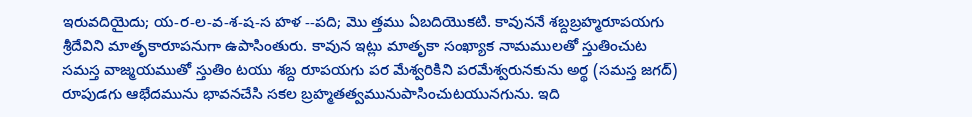ఇరువదియైదు; య-ర-ల-వ-శ-ష-స హళ --పది; మొ త్తము ఏబదియొకటి. కావుననే శబ్దబ్రహ్మరూపయగు శ్రీదేవిని మాతృకారూపనుగా ఉపాసింతురు. కావున ఇట్లు మాతృకా సంఖ్యాక నామములతో స్తుతించుట సమస్త వాజ్మయముతో స్తుతిం టయు శబ్ద రూపయగు పర మేశ్వరికిని పరమేశ్వరునకును అర్థ (సమస్త జగద్) రూపుడగు ఆభేదమును భావనచేసి సకల బ్రహ్మతత్వమునుపాసించుటయునగును. ఇది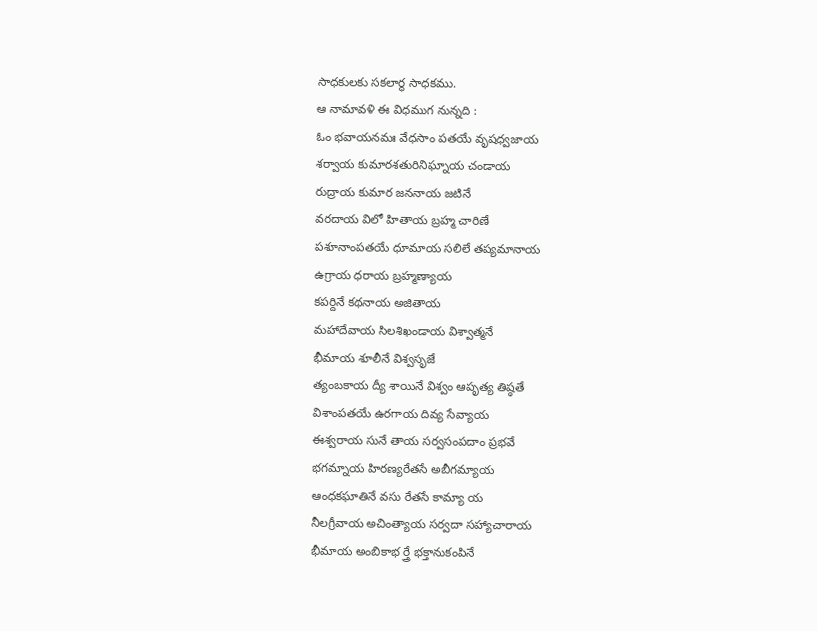సాధకులకు సకలార్థ సాధకము.
ఆ నామావళి ఈ విధముగ నున్నది :
ఓం భవాయనమః వేధసాం పతయే వృషధ్వజాయ
శర్వాయ కుమారశతురినిఘ్నాయ చండాయ
రుద్రాయ కుమార జననాయ జటినే
వరదాయ విలో హితాయ బ్రహ్మ చారిణే
పశూనాంపతయే ధూమాయ సలిలే తప్యమానాయ
ఉగ్రాయ ధరాయ బ్రహ్మణ్యాయ
కపర్దినే కథనాయ అజితాయ
మహాదేవాయ సిలశిఖండాయ విశ్వాత్మనే
భీమాయ శూలీనే విశ్వసృజే
త్యంబకాయ ద్యీ శాయినే విశ్వం ఆపృత్య తిష్ఠతే
విశాంపతయే ఉరగాయ దివ్య సేవ్యాయ
ఈశ్వరాయ సునే తాయ సర్వసంపదాం ప్రభవే
భగమ్నాయ హిరణ్యరేతసే అబీగమ్యాయ
ఆంధకఘాతినే వసు రేతసే కామ్యా య
నీలగ్రీవాయ అచింత్యాయ సర్వదా సహ్యాచారాయ
భీమాయ అంబికాభ ర్త్రే భక్తానుకంపినే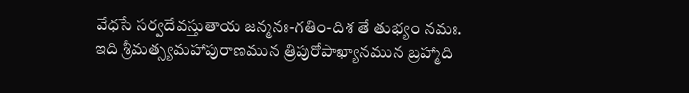వేధసే సర్వదేవస్తుతాయ జన్మనః-గతిం-దిశ తే తుభ్యం నమః.
ఇది శ్రీమత్స్యమహాపురాణమున త్రిపురోపాఖ్యానమున బ్రహ్మాది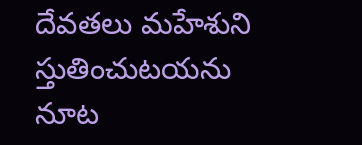దేవతలు మహేశుని
స్తుతించుటయను నూట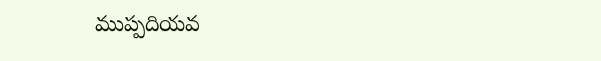ముప్పదియవ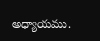అధ్యాయము.